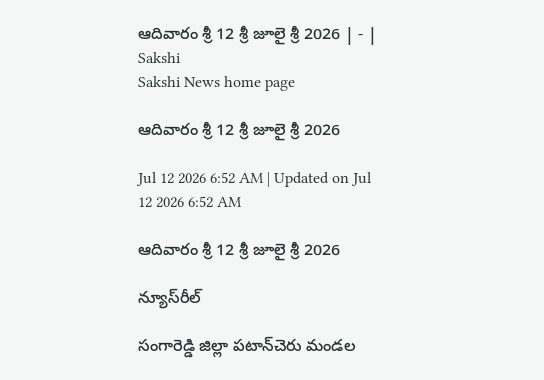ఆదివారం శ్రీ 12 శ్రీ జూలై శ్రీ 2026 | - | Sakshi
Sakshi News home page

ఆదివారం శ్రీ 12 శ్రీ జూలై శ్రీ 2026

Jul 12 2026 6:52 AM | Updated on Jul 12 2026 6:52 AM

ఆదివారం శ్రీ 12 శ్రీ జూలై శ్రీ 2026

న్యూస్‌రీల్‌

సంగారెడ్డి జిల్లా పటాన్‌చెరు మండల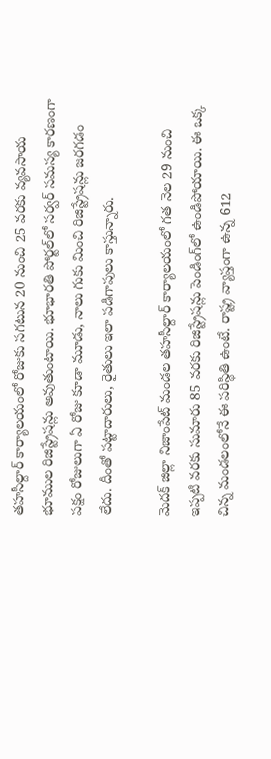తహసీల్దార్‌ కార్యాలయంలో రోజుకు సగటున 20 నుంచి 25 వరకు వ్యవసాయ భూముల రిజిస్ట్రేషన్లు అవుతుంటాయి. భూభారతి పోర్టల్‌లో సర్వర్‌ సమస్య కారణంగా పక్షం రోజులుగా ఏ రోజు కూడా మూడు, నాలు గుకు మించి రిజిస్ట్రేషన్లు జరగడం లేదు. దీంతో పట్టాదారులు, రైతులు ఇలా పడిగాపులు కాస్తున్నారు.

మెదక్‌ జిల్లా నిజాంపేట్‌ మండల తహసీల్దార్‌ కార్యాలయంలో గత నెల 29 నుంచి ఇప్పటి వరకు సుమారు 85 వరకు రిజిస్ట్రేషన్లు పెండింగ్‌లో ఉండిపోయాయి. ఈ ఒక్క చిన్న మండలంలోనే ఈ పరిస్థితి ఉంటే. రాష్ట్ర వ్యాప్తంగా ఉన్న 612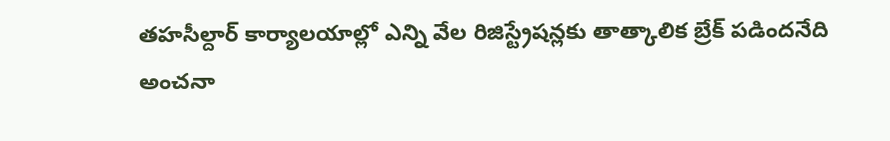తహసీల్దార్‌ కార్యాలయాల్లో ఎన్ని వేల రిజిస్ట్రేషన్లకు తాత్కాలిక బ్రేక్‌ పడిందనేది అంచనా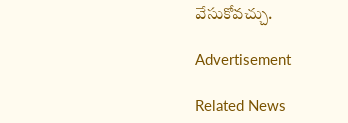వేసుకోవచ్చు.

Advertisement

Related News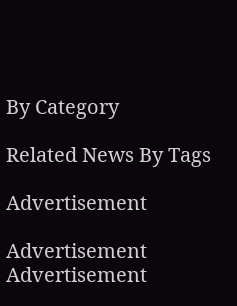By Category

Related News By Tags

Advertisement

Advertisement
Advertisement